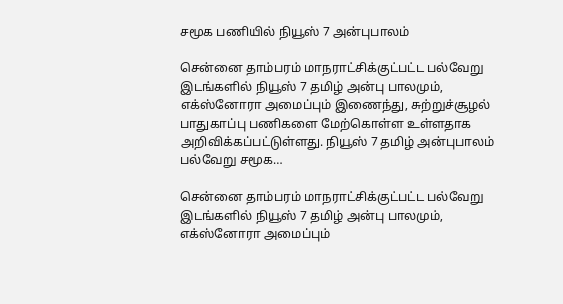சமூக பணியில் நியூஸ் 7 அன்புபாலம்

சென்னை தாம்பரம் மாநராட்சிக்குட்பட்ட பல்வேறு இடங்களில் நியூஸ் 7 தமிழ் அன்பு பாலமும், எக்ஸ்னோரா அமைப்பும் இணைந்து, சுற்றுச்சூழல் பாதுகாப்பு பணிகளை மேற்கொள்ள உள்ளதாக அறிவிக்கப்பட்டுள்ளது. நியூஸ் 7 தமிழ் அன்புபாலம் பல்வேறு சமூக…

சென்னை தாம்பரம் மாநராட்சிக்குட்பட்ட பல்வேறு இடங்களில் நியூஸ் 7 தமிழ் அன்பு பாலமும், எக்ஸ்னோரா அமைப்பும்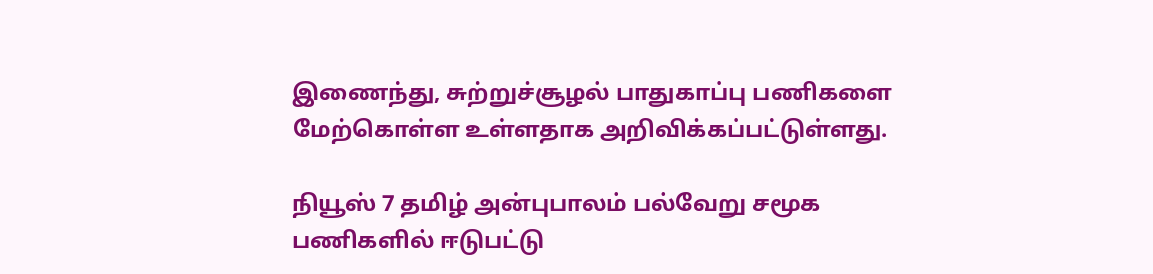இணைந்து, சுற்றுச்சூழல் பாதுகாப்பு பணிகளை மேற்கொள்ள உள்ளதாக அறிவிக்கப்பட்டுள்ளது.

நியூஸ் 7 தமிழ் அன்புபாலம் பல்வேறு சமூக பணிகளில் ஈடுபட்டு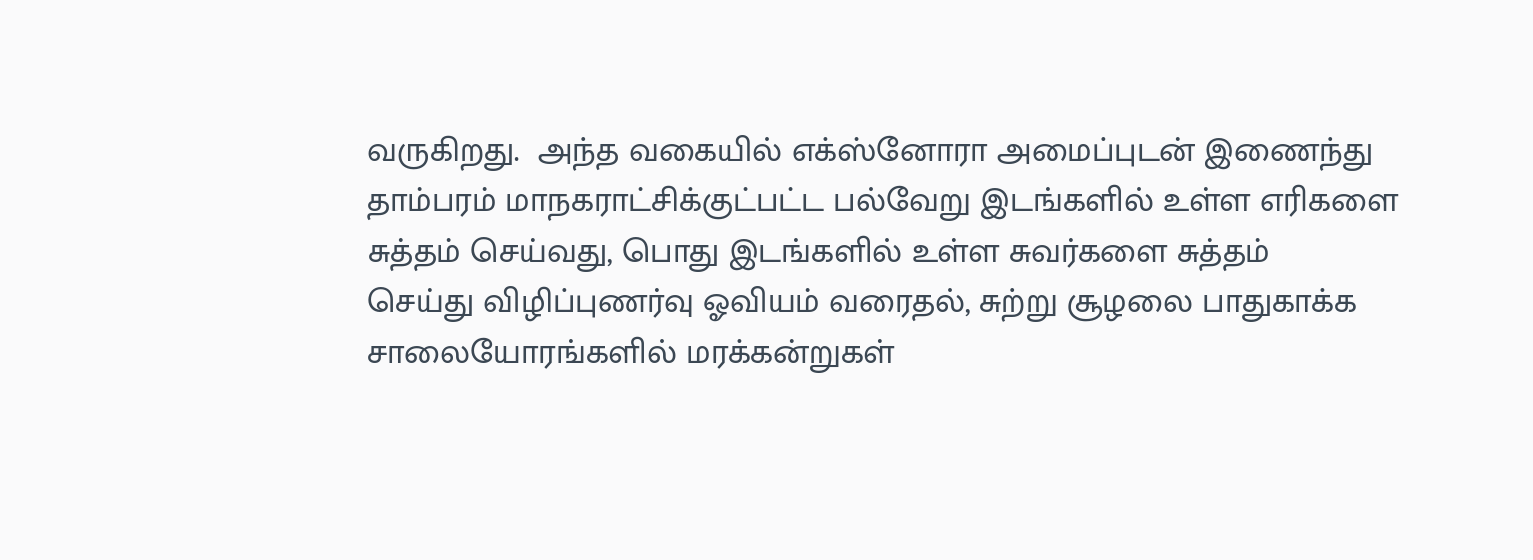வருகிறது.  அந்த வகையில் எக்ஸ்னோரா அமைப்புடன் இணைந்து தாம்பரம் மாநகராட்சிக்குட்பட்ட பல்வேறு இடங்களில் உள்ள எரிகளை சுத்தம் செய்வது, பொது இடங்களில் உள்ள சுவர்களை சுத்தம்
செய்து விழிப்புணர்வு ஓவியம் வரைதல், சுற்று சூழலை பாதுகாக்க சாலையோரங்களில் மரக்கன்றுகள்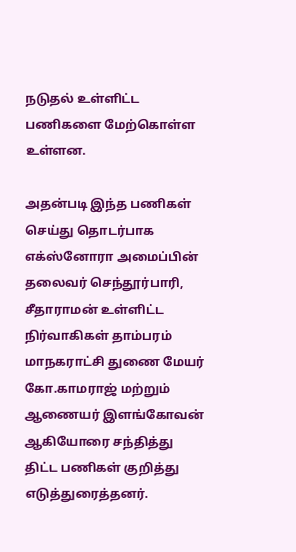நடுதல் உள்ளிட்ட பணிகளை மேற்கொள்ள உள்ளன.

அதன்படி இந்த பணிகள் செய்து தொடர்பாக எக்ஸ்னோரா அமைப்பின் தலைவர் செந்தூர்பாரி, சீதாராமன் உள்ளிட்ட நிர்வாகிகள் தாம்பரம் மாநகராட்சி துணை மேயர் கோ.காமராஜ் மற்றும் ஆணையர் இளங்கோவன் ஆகியோரை சந்தித்து திட்ட பணிகள் குறித்து எடுத்துரைத்தனர்.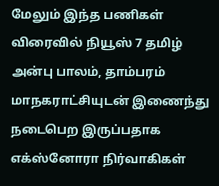மேலும் இந்த பணிகள் விரைவில் நியூஸ் 7 தமிழ் அன்பு பாலம், தாம்பரம் மாநகராட்சியுடன் இணைந்து நடைபெற இருப்பதாக எக்ஸ்னோரா நிர்வாகிகள்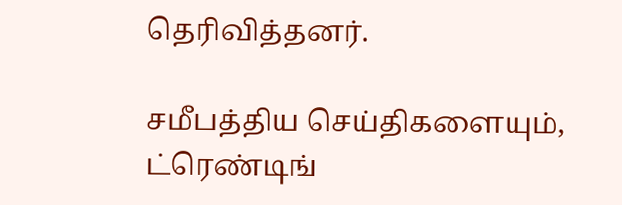தெரிவித்தனர்.

சமீபத்திய செய்திகளையும், ட்ரெண்டிங்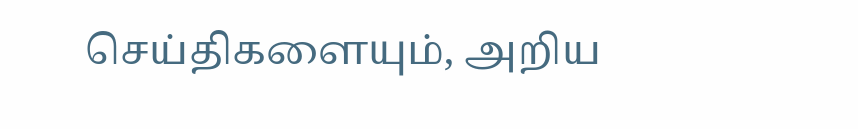செய்திகளையும், அறிய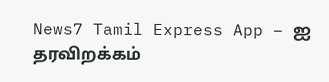News7 Tamil Express App – ஐ தரவிறக்கம்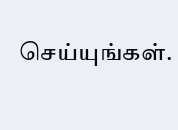செய்யுங்கள்.